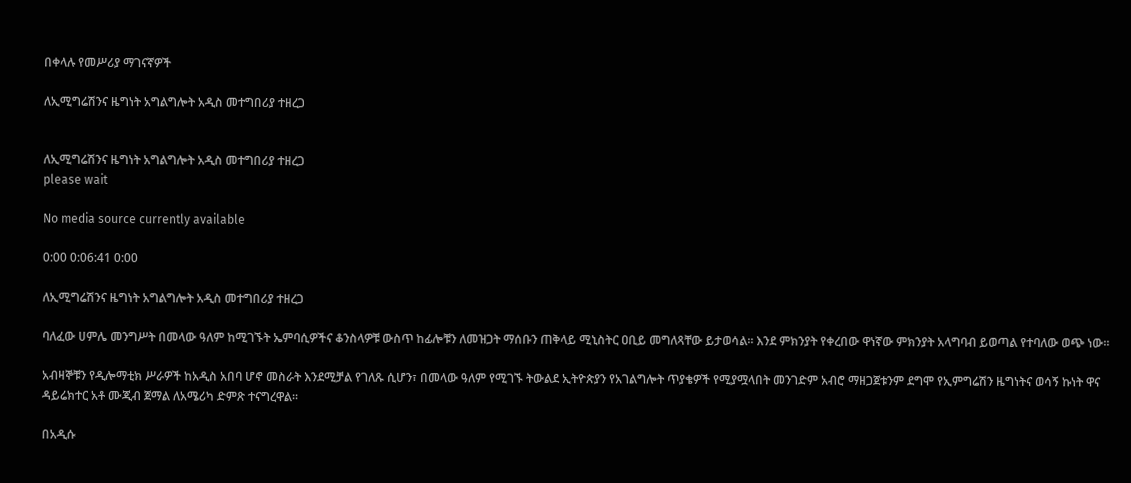በቀላሉ የመሥሪያ ማገናኛዎች

ለኢሚግሬሽንና ዜግነት አግልግሎት አዲስ መተግበሪያ ተዘረጋ


ለኢሚግሬሽንና ዜግነት አግልግሎት አዲስ መተግበሪያ ተዘረጋ
please wait

No media source currently available

0:00 0:06:41 0:00

ለኢሚግሬሽንና ዜግነት አግልግሎት አዲስ መተግበሪያ ተዘረጋ

ባለፈው ሀምሌ መንግሥት በመላው ዓለም ከሚገኙት ኤምባሲዎችና ቆንስላዎቹ ውስጥ ከፊሎቹን ለመዝጋት ማሰቡን ጠቅላይ ሚኒስትር ዐቢይ መግለጻቸው ይታወሳል፡፡ እንደ ምክንያት የቀረበው ዋነኛው ምክንያት አላግባብ ይወጣል የተባለው ወጭ ነው፡፡

አብዛኞቹን የዲሎማቲክ ሥራዎች ከአዲስ አበባ ሆኖ መስራት እንደሚቻል የገለጹ ሲሆን፣ በመላው ዓለም የሚገኙ ትውልደ ኢትዮጵያን የአገልግሎት ጥያቄዎች የሚያሟላበት መንገድም አብሮ ማዘጋጀቱንም ደግሞ የኢምግሬሽን ዜግነትና ወሳኝ ኩነት ዋና ዳይሬክተር አቶ ሙጂብ ጀማል ለአሜሪካ ድምጽ ተናግረዋል፡፡

በአዲሱ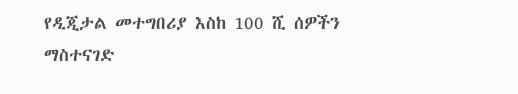የዲጂታል መተግበሪያ እስከ 100 ሺ ሰዎችን ማስተናገድ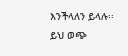እንችላለን ይላሉ፡፡ ይህ ወጭ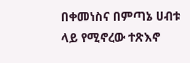በቀመነስና በምጣኔ ሀብቱ ላይ የሚኖረው ተጽእኖ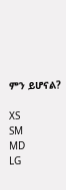ምን ይሆናል?

XS
SM
MD
LG